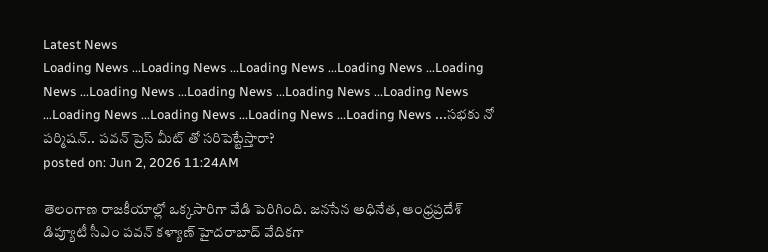Latest News
Loading News ...Loading News ...Loading News ...Loading News ...Loading News ...Loading News ...Loading News ...Loading News ...Loading News ...Loading News ...Loading News ...Loading News ...Loading News ...సభకు నో పర్మిషన్.. పవన్ ప్రెస్ మీట్ తో సరిపెట్టేస్తారా?
posted on: Jun 2, 2026 11:24AM

తెలంగాణ రాజకీయాల్లో ఒక్కసారిగా వేడి పెరిగింది. జనసేన అధినేత, ఆంధ్రప్రదేశ్ డిప్యూటీ సీఎం పవన్ కళ్యాణ్ హైదరాబాద్ వేదికగా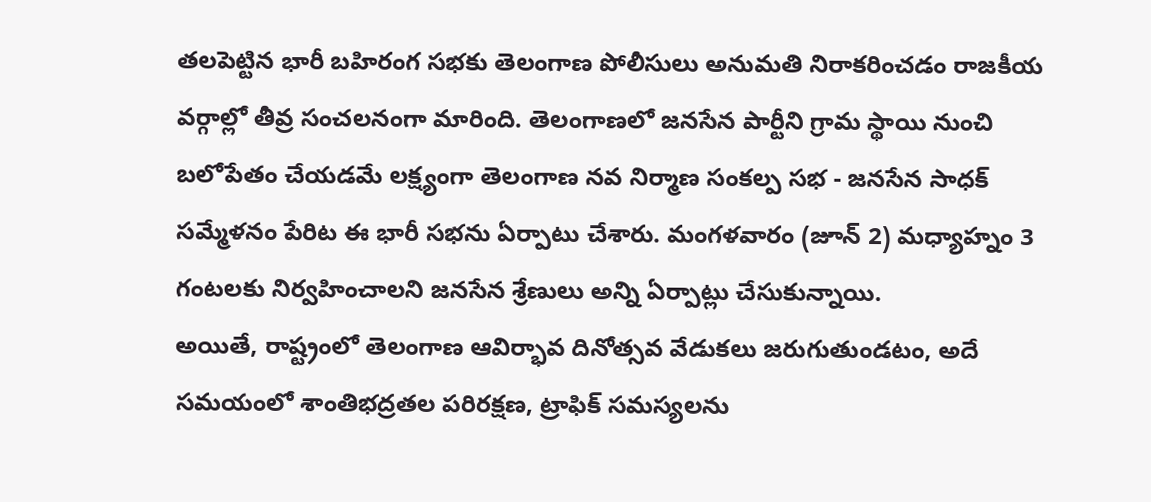తలపెట్టిన భారీ బహిరంగ సభకు తెలంగాణ పోలీసులు అనుమతి నిరాకరించడం రాజకీయ వర్గాల్లో తీవ్ర సంచలనంగా మారింది. తెలంగాణలో జనసేన పార్టీని గ్రామ స్థాయి నుంచి బలోపేతం చేయడమే లక్ష్యంగా తెలంగాణ నవ నిర్మాణ సంకల్ప సభ - జనసేన సాధక్ సమ్మేళనం పేరిట ఈ భారీ సభను ఏర్పాటు చేశారు. మంగళవారం (జూన్ 2) మధ్యాహ్నం 3 గంటలకు నిర్వహించాలని జనసేన శ్రేణులు అన్ని ఏర్పాట్లు చేసుకున్నాయి.
అయితే, రాష్ట్రంలో తెలంగాణ ఆవిర్భావ దినోత్సవ వేడుకలు జరుగుతుండటం, అదే సమయంలో శాంతిభద్రతల పరిరక్షణ, ట్రాఫిక్ సమస్యలను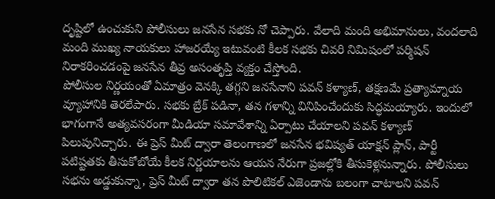దృష్టిలో ఉంచుకుని పోలీసులు జనసేన సభకు నో చెప్పారు. వేలాది మంది అభిమానులు, వందలాది మంది ముఖ్య నాయకులు హాజరయ్యే ఇటువంటి కీలక సభకు చివరి నిమిషంలో పర్మిషన్ నిరాకరించడంపై జనసేన తీవ్ర అసంతృప్తి వ్యక్తం చేస్తోంది.
పోలీసుల నిర్ణయంతో ఏమాత్రం వెనక్కి తగ్గని జనసేనాని పవన్ కళ్యాణ్, తక్షణమే ప్రత్యామ్నాయ వ్యూహానికి తెరలేపారు. సభకు బ్రేక్ పడినా, తన గళాన్ని వినిపించేందుకు సిద్ధమయ్యారు. ఇందులో భాగంగానే అత్యవసరంగా మీడియా సమావేశాన్ని ఏర్పాటు చేయాలని పవన్ కళ్యాణ్ పిలుపునిచ్చారు. ఈ ప్రెస్ మీట్ ద్వారా తెలంగాణలో జనసేన భవిష్యత్ యాక్షన్ ప్లాన్, పార్టీ పటిష్టతకు తీసుకోబోయే కీలక నిర్ణయాలను ఆయన నేరుగా ప్రజల్లోకి తీసుకెళ్లనున్నారు. పోలీసులు సభను అడ్డుకున్నా, ప్రెస్ మీట్ ద్వారా తన పొలిటికల్ ఎజెండాను బలంగా చాటాలని పవన్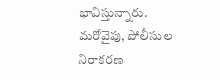భావిస్తున్నారు. మరోవైపు, పోలీసుల నిరాకరణ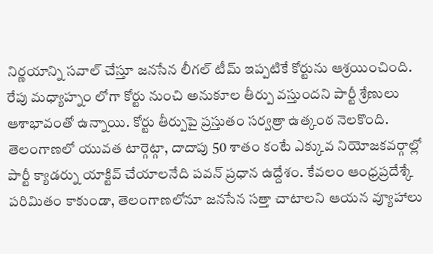నిర్ణయాన్ని సవాల్ చేస్తూ జనసేన లీగల్ టీమ్ ఇప్పటికే కోర్టును ఆశ్రయించింది. రేపు మధ్యాహ్నం లోగా కోర్టు నుంచి అనుకూల తీర్పు వస్తుందని పార్టీ శ్రేణులు ఆశాభావంతో ఉన్నాయి. కోర్టు తీర్పుపై ప్రస్తుతం సర్వత్రా ఉత్కంఠ నెలకొంది.
తెలంగాణలో యువత టార్గెట్గా, దాదాపు 50 శాతం కంటే ఎక్కువ నియోజకవర్గాల్లో పార్టీ క్యాడర్ను యాక్టివ్ చేయాలనేది పవన్ ప్రధాన ఉద్దేశం. కేవలం ఆంధ్రప్రదేశ్కే పరిమితం కాకుండా, తెలంగాణలోనూ జనసేన సత్తా చాటాలని ఆయన వ్యూహాలు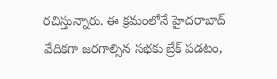రచిస్తున్నారు. ఈ క్రమంలోనే హైదరాబాద్ వేదికగా జరగాల్సిన సభకు బ్రేక్ పడటం,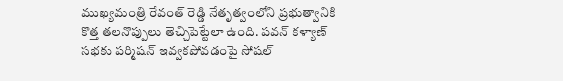ముఖ్యమంత్రి రేవంత్ రెడ్డి నేతృత్వంలోని ప్రభుత్వానికి కొత్త తలనొప్పులు తెచ్చిపెట్టేలా ఉంది. పవన్ కళ్యాణ్ సభకు పర్మిషన్ ఇవ్వకపోవడంపై సోషల్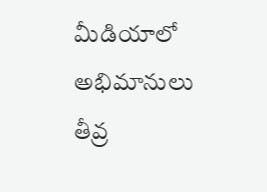మీడియాలో అభిమానులు తీవ్ర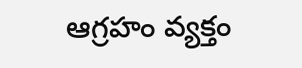ఆగ్రహం వ్యక్తం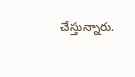చేస్తున్నారు.